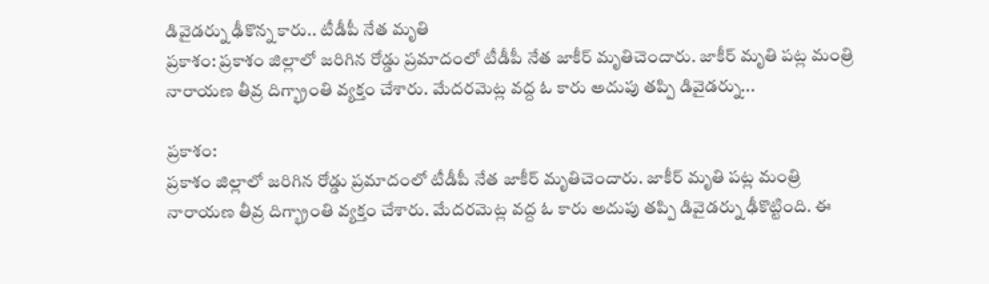డివైడర్ను ఢీకొన్న కారు.. టీడీపీ నేత మృతి
ప్రకాశం: ప్రకాశం జిల్లాలో జరిగిన రోడ్డు ప్రమాదంలో టీడీపీ నేత జాకీర్ మృతిచెందారు. జాకీర్ మృతి పట్ల మంత్రి నారాయణ తీవ్ర దిగ్భ్రాంతి వ్యక్తం చేశారు. మేదరమెట్ల వద్ద ఓ కారు అదుపు తప్పి డివైడర్ను...

ప్రకాశం:
ప్రకాశం జిల్లాలో జరిగిన రోడ్డు ప్రమాదంలో టీడీపీ నేత జాకీర్ మృతిచెందారు. జాకీర్ మృతి పట్ల మంత్రి నారాయణ తీవ్ర దిగ్భ్రాంతి వ్యక్తం చేశారు. మేదరమెట్ల వద్ద ఓ కారు అదుపు తప్పి డివైడర్ను ఢీకొట్టింది. ఈ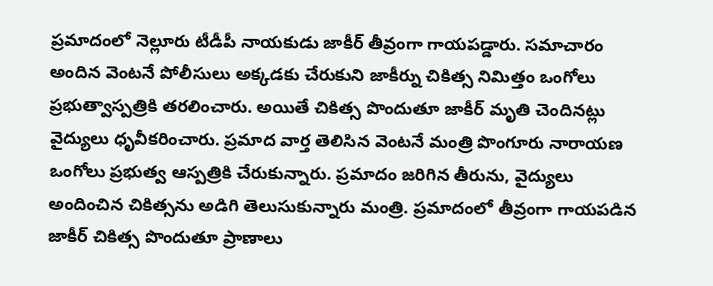ప్రమాదంలో నెల్లూరు టీడీపీ నాయకుడు జాకీర్ తీవ్రంగా గాయపడ్డారు. సమాచారం అందిన వెంటనే పోలీసులు అక్కడకు చేరుకుని జాకీర్ను చికిత్స నిమిత్తం ఒంగోలు ప్రభుత్వాస్పత్రికి తరలించారు. అయితే చికిత్స పొందుతూ జాకీర్ మృతి చెందినట్లు వైద్యులు ధృవీకరించారు. ప్రమాద వార్త తెలిసిన వెంటనే మంత్రి పొంగూరు నారాయణ ఒంగోలు ప్రభుత్వ ఆస్పత్రికి చేరుకున్నారు. ప్రమాదం జరిగిన తీరును, వైద్యులు అందించిన చికిత్సను అడిగి తెలుసుకున్నారు మంత్రి. ప్రమాదంలో తీవ్రంగా గాయపడిన జాకీర్ చికిత్స పొందుతూ ప్రాణాలు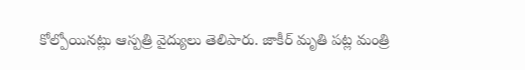కోల్పోయినట్లు ఆస్పత్రి వైద్యులు తెలిపారు. జాకీర్ మృతి పట్ల మంత్రి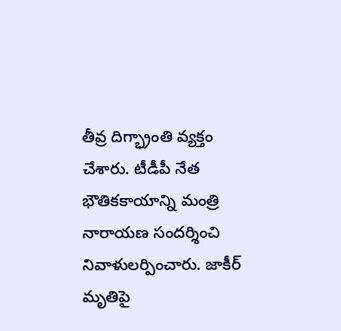తీవ్ర దిగ్భ్రాంతి వ్యక్తం చేశారు. టీడీపీ నేత భౌతికకాయాన్ని మంత్రి నారాయణ సందర్శించి నివాళులర్పించారు. జాకీర్ మృతిపై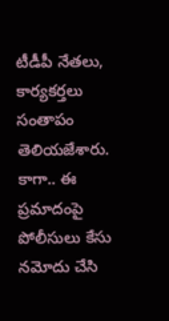టీడీపీ నేతలు, కార్యకర్తలు సంతాపం తెలియజేశారు. కాగా.. ఈ ప్రమాదంపై పోలీసులు కేసు నమోదు చేసి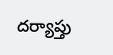దర్యాప్తు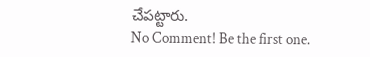చేపట్టారు.
No Comment! Be the first one.